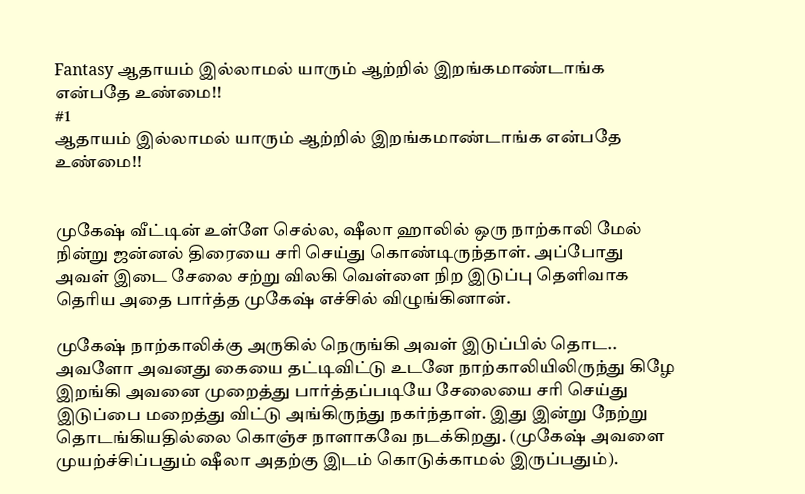Fantasy ஆதாயம் இல்லாமல் யாரும் ஆற்றில் இறங்கமாண்டாங்க என்பதே உண்மை!!
#1
ஆதாயம் இல்லாமல் யாரும் ஆற்றில் இறங்கமாண்டாங்க என்பதே உண்மை!!


முகேஷ் வீட்டின் உள்ளே செல்ல, ஷீலா ஹாலில் ஒரு நாற்காலி மேல் நின்று ஜன்னல் திரையை சரி செய்து கொண்டிருந்தாள். அப்போது அவள் இடை சேலை சற்று விலகி வெள்ளை நிற இடுப்பு தெளிவாக தெரிய அதை பார்த்த முகேஷ் எச்சில் விழுங்கினான்.

முகேஷ் நாற்காலிக்கு அருகில் நெருங்கி அவள் இடுப்பில் தொட.. அவளோ அவனது கையை தட்டிவிட்டு உடனே நாற்காலியிலிருந்து கிழே இறங்கி அவனை முறைத்து பார்த்தப்படியே சேலையை சரி செய்து இடுப்பை மறைத்து விட்டு அங்கிருந்து நகர்ந்தாள். இது இன்று நேற்று தொடங்கியதில்லை கொஞ்ச நாளாகவே நடக்கிறது. (முகேஷ் அவளை முயற்ச்சிப்பதும் ஷீலா அதற்கு இடம் கொடுக்காமல் இருப்பதும்).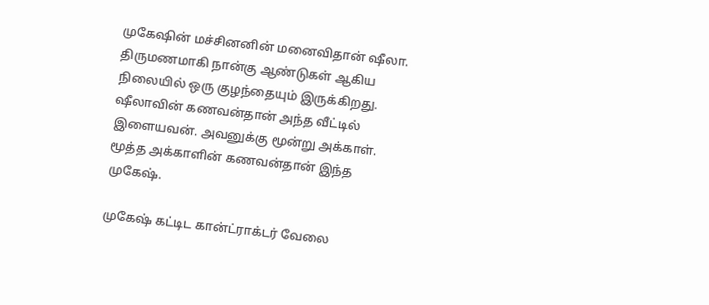முகேஷின் மச்சினனின் மனைவிதான் ஷீலா. திருமணமாகி நான்கு ஆண்டுகள் ஆகிய நிலையில் ஒரு குழந்தையும் இருக்கிறது. ஷீலாவின் கணவன்தான் அந்த வீட்டில் இளையவன். அவனுக்கு மூன்று அக்காள். மூத்த அக்காளின் கணவன்தான் இந்த முகேஷ்.

முகேஷ் கட்டிட கான்ட்ராக்டர் வேலை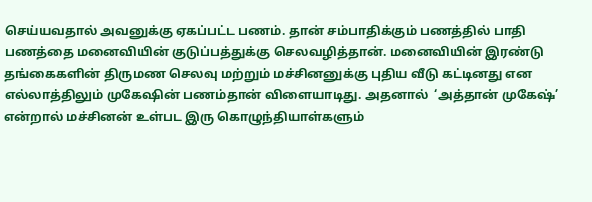செய்யவதால் அவனுக்கு ஏகப்பட்ட பணம். தான் சம்பாதிக்கும் பணத்தில் பாதி பணத்தை மனைவியின் குடுப்பத்துக்கு செலவழித்தான். மனைவியின் இரண்டு தங்கைகளின் திருமண செலவு மற்றும் மச்சினனுக்கு புதிய வீடு கட்டினது என எல்லாத்திலும் முகேஷின் பணம்தான் விளையாடிது. அதனால்  ‘அத்தான் முகேஷ்’ என்றால் மச்சினன் உள்பட இரு கொழுந்தியாள்களும்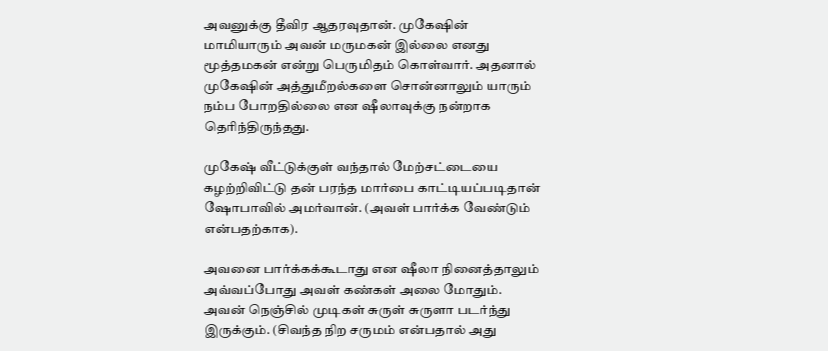அவனுக்கு தீவிர ஆதரவுதான். முகேஷின் மாமியாரும் அவன் மருமகன் இல்லை எனது மூத்தமகன் என்று பெருமிதம் கொள்வார். அதனால் முகேஷின் அத்துமீறல்களை சொன்னாலும் யாரும் நம்ப போறதில்லை என ஷீலாவுக்கு நன்றாக தெரிந்திருந்தது.

முகேஷ் வீட்டுக்குள் வந்தால் மேற்சட்டையை கழற்றிவிட்டு தன் பரந்த மார்பை காட்டியப்படிதான் ஷோபாவில் அமர்வான். (அவள் பார்க்க வேண்டும் என்பதற்காக).

அவனை பார்க்கக்கூடாது என ஷீலா நினைத்தாலும் அவ்வப்போது அவள் கண்கள் அலை மோதும். அவன் நெஞ்சில் முடிகள் சுருள் சுருளா படர்ந்து இருக்கும். (சிவந்த நிற சருமம் என்பதால் அது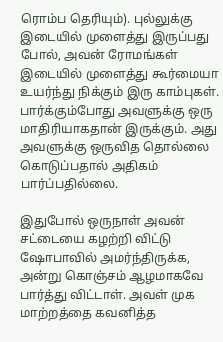ரொம்ப தெரியும்). புல்லுக்கு இடையில் முளைத்து இருப்பது போல், அவன் ரோமங்கள் இடையில் முளைத்து கூர்மையா உயர்ந்து நிக்கும் இரு காம்புகள். பார்க்கும்போது அவளுக்கு ஒரு மாதிரியாகதான் இருக்கும். அது அவளுக்கு ஒருவித தொல்லை கொடுப்பதால் அதிகம் பார்ப்பதில்லை.

இதுபோல் ஒருநாள் அவன் சட்டையை கழற்றி விட்டு ஷோபாவில் அமர்ந்திருக்க, அன்று கொஞ்சம் ஆழமாகவே பார்த்து விட்டாள். அவள் முக மாற்றத்தை கவனித்த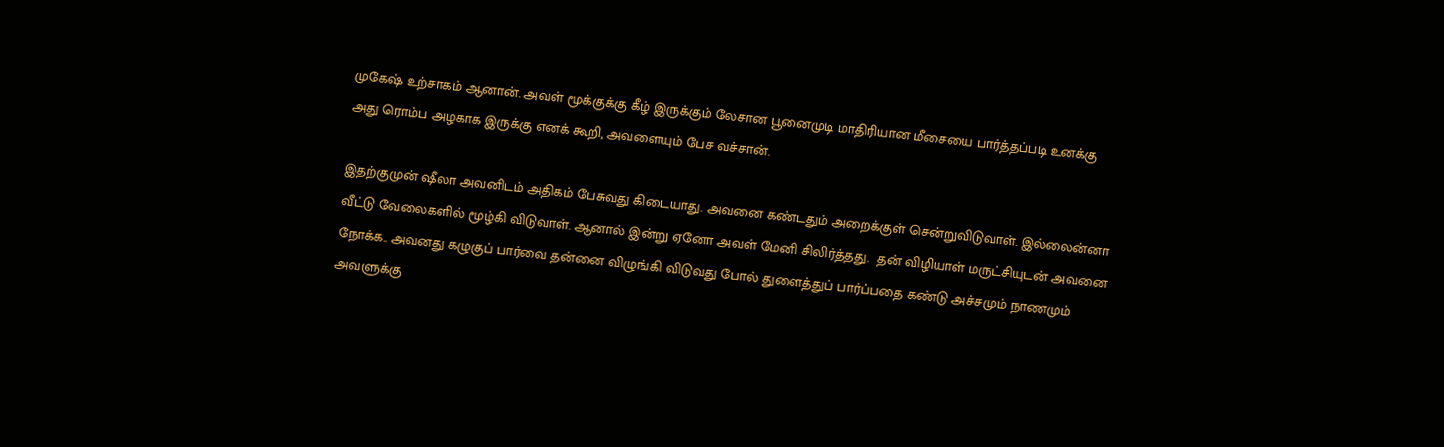முகேஷ் உற்சாகம் ஆனான். அவள் மூக்குக்கு கீழ் இருக்கும் லேசான பூனைமுடி மாதிரியான மீசையை பார்த்தப்படி உனக்கு அது ரொம்ப அழகாக இருக்கு எனக் கூறி, அவளையும் பேச வச்சான்.

இதற்குமுன் ஷீலா அவனிடம் அதிகம் பேசுவது கிடையாது. அவனை கண்டதும் அறைக்குள் சென்றுவிடுவாள். இல்லைன்னா வீட்டு வேலைகளில் மூழ்கி விடுவாள். ஆனால் இன்று ஏனோ அவள் மேனி சிலிர்த்தது.  தன் விழியாள் மருட்சியுடன் அவனை நோக்க.. அவனது கழுகுப் பார்வை தன்னை விழுங்கி விடுவது போல் துளைத்துப் பார்ப்பதை கண்டு அச்சமும் நாணமும் அவளுக்கு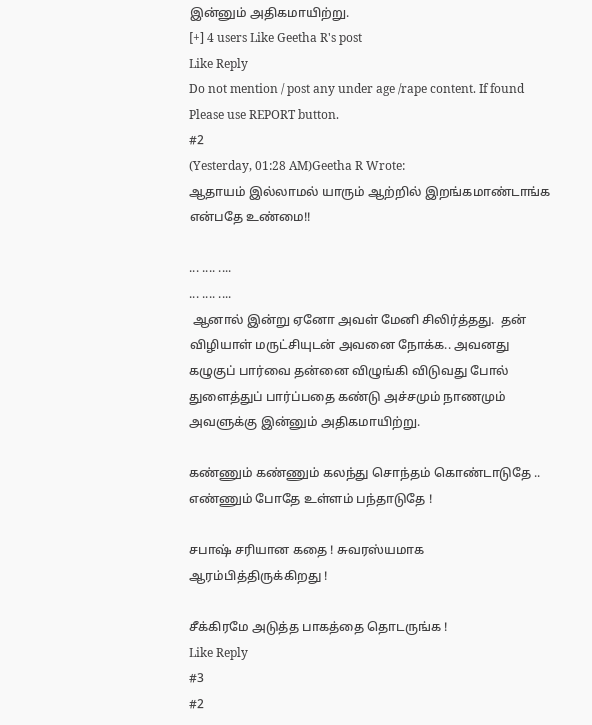இன்னும் அதிகமாயிற்று.
[+] 4 users Like Geetha R's post
Like Reply
Do not mention / post any under age /rape content. If found Please use REPORT button.
#2
(Yesterday, 01:28 AM)Geetha R Wrote:
ஆதாயம் இல்லாமல் யாரும் ஆற்றில் இறங்கமாண்டாங்க என்பதே உண்மை!!

... .... ....
... .... ....
 ஆனால் இன்று ஏனோ அவள் மேனி சிலிர்த்தது.  தன் விழியாள் மருட்சியுடன் அவனை நோக்க.. அவனது கழுகுப் பார்வை தன்னை விழுங்கி விடுவது போல் துளைத்துப் பார்ப்பதை கண்டு அச்சமும் நாணமும் அவளுக்கு இன்னும் அதிகமாயிற்று.

கண்ணும் கண்ணும் கலந்து சொந்தம் கொண்டாடுதே .. எண்ணும் போதே உள்ளம் பந்தாடுதே !

சபாஷ் சரியான கதை ! சுவரஸ்யமாக ஆரம்பித்திருக்கிறது !

சீக்கிரமே அடுத்த பாகத்தை தொடருங்க !
Like Reply
#3
#2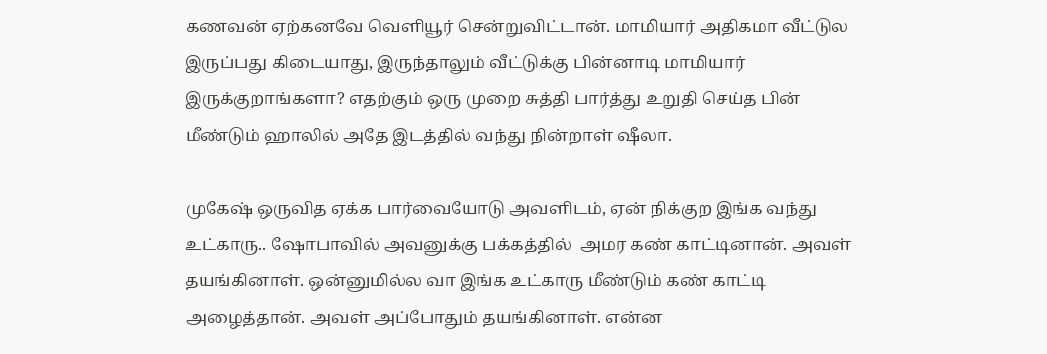கணவன் ஏற்கனவே வெளியூர் சென்றுவிட்டான். மாமியார் அதிகமா வீட்டுல இருப்பது கிடையாது, இருந்தாலும் வீட்டுக்கு பின்னாடி மாமியார் இருக்குறாங்களா? எதற்கும் ஒரு முறை சுத்தி பார்த்து உறுதி செய்த பின் மீண்டும் ஹாலில் அதே இடத்தில் வந்து நின்றாள் ஷீலா.

முகேஷ் ஒருவித ஏக்க பார்வையோடு அவளிடம், ஏன் நிக்குற இங்க வந்து உட்காரு.. ஷோபாவில் அவனுக்கு பக்கத்தில்  அமர கண் காட்டினான். அவள் தயங்கினாள். ஒன்னுமில்ல வா இங்க உட்காரு மீண்டும் கண் காட்டி அழைத்தான். அவள் அப்போதும் தயங்கினாள். என்ன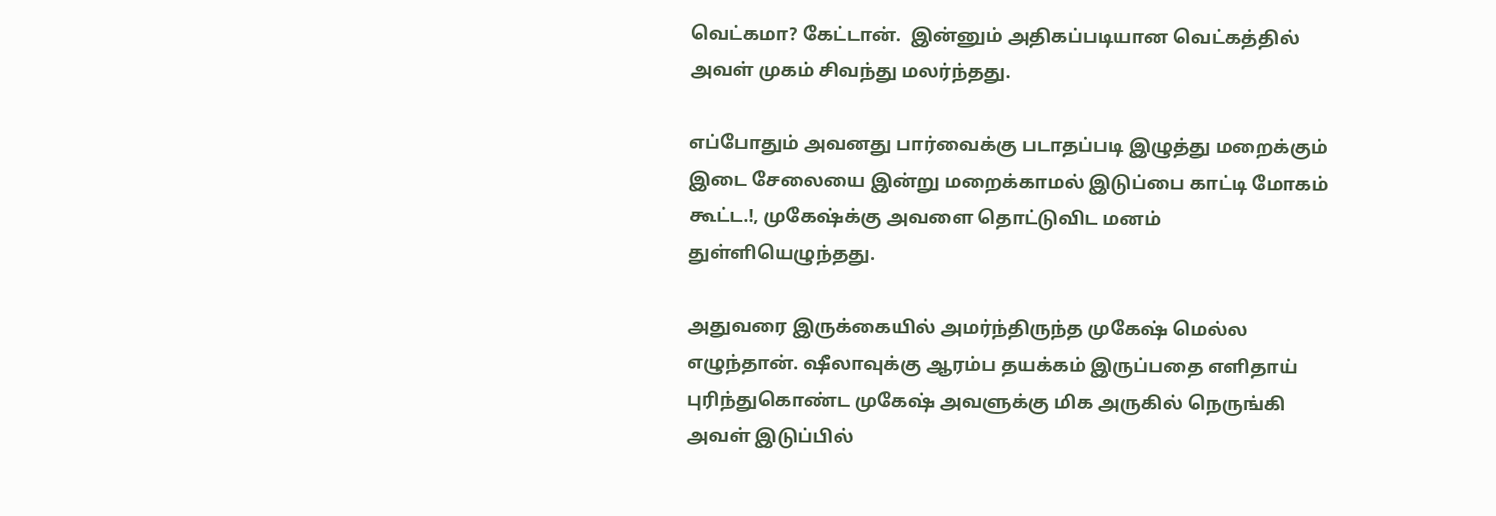வெட்கமா? கேட்டான்.  இன்னும் அதிகப்படியான வெட்கத்தில் அவள் முகம் சிவந்து மலர்ந்தது.

எப்போதும் அவனது பார்வைக்கு படாதப்படி இழுத்து மறைக்கும் இடை சேலையை இன்று மறைக்காமல் இடுப்பை காட்டி மோகம் கூட்ட.!, முகேஷ்க்கு அவளை தொட்டுவிட மனம் துள்ளியெழுந்தது.

அதுவரை இருக்கையில் அமர்ந்திருந்த முகேஷ் மெல்ல எழுந்தான். ஷீலாவுக்கு ஆரம்ப தயக்கம் இருப்பதை எளிதாய் புரிந்துகொண்ட முகேஷ் அவளுக்கு மிக அருகில் நெருங்கி அவள் இடுப்பில்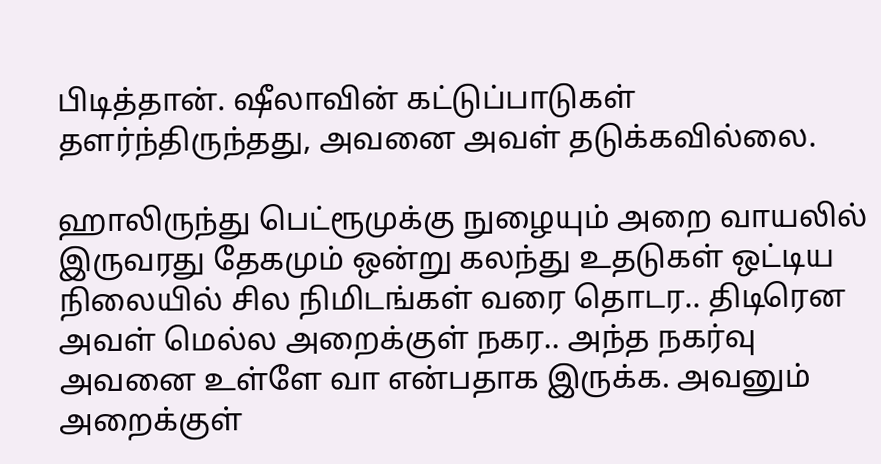பிடித்தான். ஷீலாவின் கட்டுப்பாடுகள் தளர்ந்திருந்தது, அவனை அவள் தடுக்கவில்லை.

ஹாலிருந்து பெட்ரூமுக்கு நுழையும் அறை வாயலில் இருவரது தேகமும் ஒன்று கலந்து உதடுகள் ஒட்டிய நிலையில் சில நிமிடங்கள் வரை தொடர.. திடிரென அவள் மெல்ல அறைக்குள் நகர.. அந்த நகர்வு அவனை உள்ளே வா என்பதாக இருக்க. அவனும் அறைக்குள்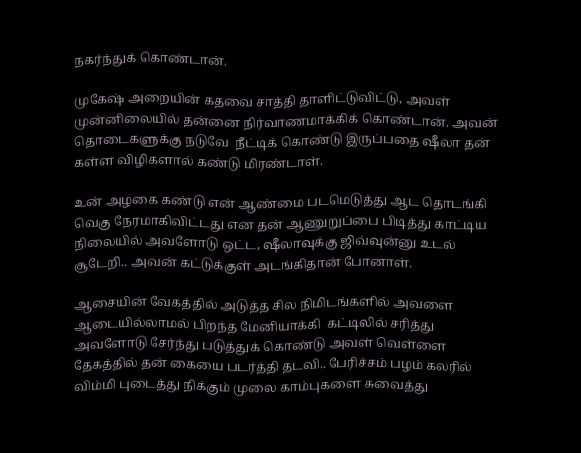நகர்ந்துக் கொண்டான்.

முகேஷ் அறையின் கதவை சாத்தி தாளிட்டுவிட்டு, அவள் முன்னிலையில் தன்னை நிர்வாணமாக்கிக் கொண்டான். அவன் தொடைகளுக்கு நடுவே  நீட்டிக் கொண்டு இருப்பதை ஷீலா தன் கள்ள விழிகளால் கண்டு மிரண்டாள்.

உன் அழகை கண்டு என் ஆண்மை படமெடுத்து ஆட தொடங்கி வெகு நேரமாகிவிட்டது என தன் ஆணுறுப்பை பிடித்து காட்டிய நிலையில் அவளோடு ஒட்ட, ஷீலாவுக்கு ஜிவ்வுன்னு உடல் சூடேறி.. அவன் கட்டுக்குள் அடங்கிதான் போனாள்.

ஆசையின் வேகத்தில் அடுத்த சில நிமிடங்களில் அவளை ஆடையில்லாமல் பிறந்த மேனியாக்கி  கட்டிலில் சரித்து அவளோடு சேர்ந்து படுத்துக் கொண்டு அவள் வெள்ளை தேகத்தில் தன் கையை படர்த்தி தடவி.. பேரிச்சம் பழம் கலரில் விம்மி புடைத்து நிக்கும் முலை காம்புகளை சுவைத்து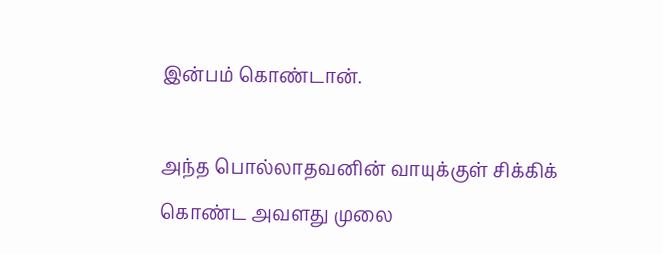இன்பம் கொண்டான்.

அந்த பொல்லாதவனின் வாயுக்குள் சிக்கிக் கொண்ட அவளது முலை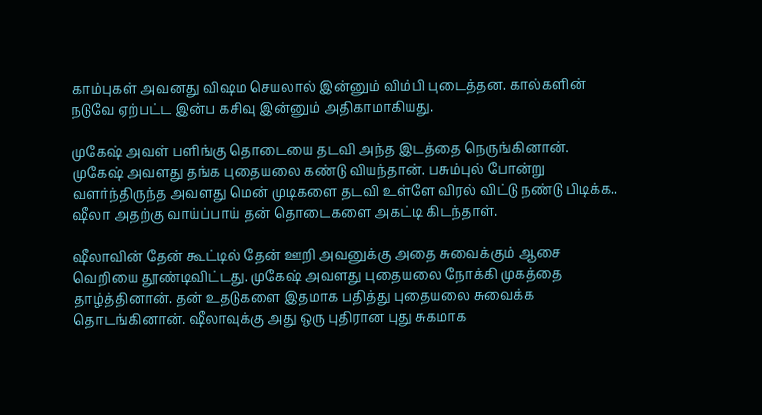காம்புகள் அவனது விஷம செயலால் இன்னும் விம்பி புடைத்தன. கால்களின் நடுவே ஏற்பட்ட இன்ப கசிவு இன்னும் அதிகாமாகியது.

முகேஷ் அவள் பளிங்கு தொடையை தடவி அந்த இடத்தை நெருங்கினான். முகேஷ் அவளது தங்க புதையலை கண்டு வியந்தான். பசும்புல் போன்று வளர்ந்திருந்த அவளது மென் முடிகளை தடவி உள்ளே விரல் விட்டு நண்டு பிடிக்க.. ஷீலா அதற்கு வாய்ப்பாய் தன் தொடைகளை அகட்டி கிடந்தாள்.

ஷீலாவின் தேன் கூட்டில் தேன் ஊறி அவனுக்கு அதை சுவைக்கும் ஆசை வெறியை தூண்டிவிட்டது. முகேஷ் அவளது புதையலை நோக்கி முகத்தை தாழ்த்தினான். தன் உதடுகளை இதமாக பதித்து புதையலை சுவைக்க தொடங்கினான். ஷீலாவுக்கு அது ஒரு புதிரான புது சுகமாக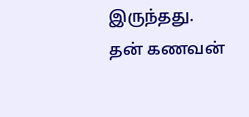இருந்தது. தன் கணவன்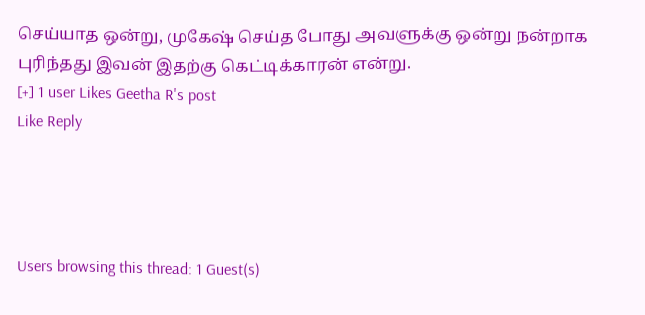செய்யாத ஒன்று, முகேஷ் செய்த போது அவளுக்கு ஒன்று நன்றாக புரிந்தது இவன் இதற்கு கெட்டிக்காரன் என்று.
[+] 1 user Likes Geetha R's post
Like Reply




Users browsing this thread: 1 Guest(s)